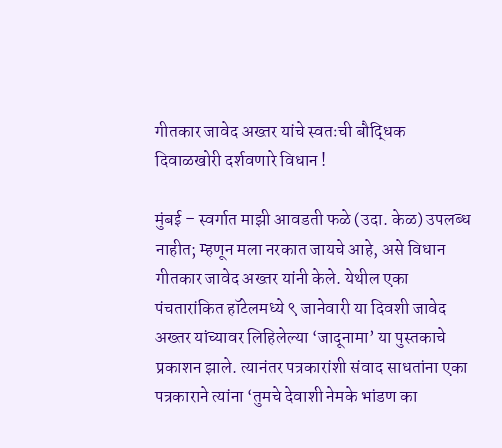गीतकार जावेद अख्तर यांचे स्वतःची बौद्धिक दिवाळखोरी दर्शवणारे विधान !

मुंबई – स्वर्गात माझी आवडती फळे (उदा. केळ) उपलब्ध नाहीत; म्हणून मला नरकात जायचे आहे, असे विधान गीतकार जावेद अख्तर यांनी केले. येथील एका पंचतारांकित हॉटेलमध्ये ९ जानेवारी या दिवशी जावेद अख्तर यांच्यावर लिहिलेल्या ‘जादूनामा’ या पुस्तकाचे प्रकाशन झाले. त्यानंतर पत्रकारांशी संवाद साधतांना एका पत्रकाराने त्यांना ‘तुमचे देवाशी नेमके भांडण का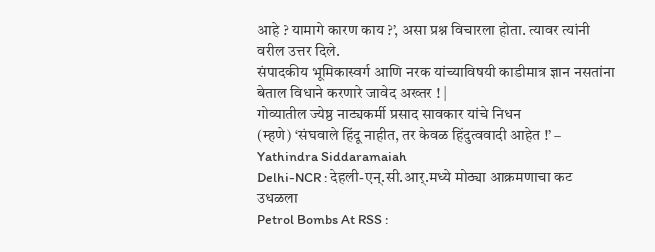आहे ? यामागे कारण काय ?’, असा प्रश्न विचारला होता. त्यावर त्यांनी वरील उत्तर दिले.
संपादकीय भूमिकास्वर्ग आणि नरक यांच्याविषयी काडीमात्र ज्ञान नसतांना बेताल विधाने करणारे जावेद अख्तर ! |
गोव्यातील ज्येष्ठ नाट्यकर्मी प्रसाद सावकार यांचे निधन
(म्हणे) ‘संघवाले हिंदू नाहीत, तर केवळ हिंदुत्ववादी आहेत !’ – Yathindra Siddaramaiah
Delhi-NCR : देहली-एन्.सी.आर्.मध्ये मोठ्या आक्रमणाचा कट उधळला
Petrol Bombs At RSS :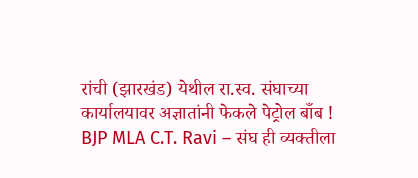रांची (झारखंड) येथील रा.स्व. संघाच्या कार्यालयावर अज्ञातांनी फेकले पेट्रोल बाँब !
BJP MLA C.T. Ravi – संघ ही व्यक्तीला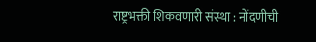राष्ट्रभक्ती शिकवणारी संस्था : नोंदणीची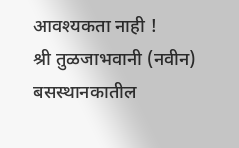आवश्यकता नाही !
श्री तुळजाभवानी (नवीन) बसस्थानकातील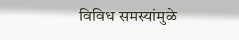विविध समस्यांमुळे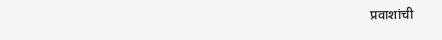प्रवाशांची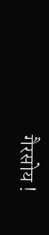गैरसोय !